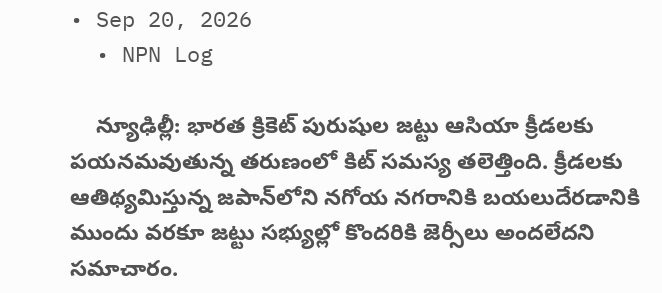• Sep 20, 2026
  • NPN Log

    న్యూఢిల్లీ: భారత క్రికెట్‌ పురుషుల జట్టు ఆసియా క్రీడలకు పయనమవుతున్న తరుణంలో కిట్‌ సమస్య తలెత్తింది. క్రీడలకు ఆతిథ్యమిస్తున్న జపాన్‌లోని నగోయ నగరానికి బయలుదేరడానికి ముందు వరకూ జట్టు సభ్యుల్లో కొందరికి జెర్సీలు అందలేదని సమాచారం.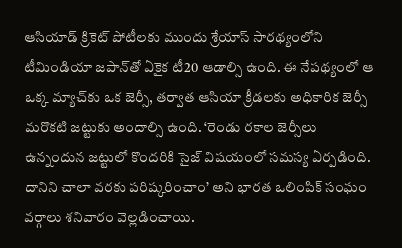ఆసియాడ్‌ క్రికెట్‌ పోటీలకు ముందు శ్రేయాస్‌ సారథ్యంలోని టీమిండియా జపాన్‌తో ఏకైక టీ20 ఆడాల్సి ఉంది. ఈ నేపథ్యంలో ఆ ఒక్క మ్యాచ్‌కు ఒక జెర్సీ, తర్వాత ఆసియా క్రీడలకు అధికారిక జెర్సీ మరొకటి జట్టుకు అందాల్సి ఉంది. ‘రెండు రకాల జెర్సీలు ఉన్నందున జట్టులో కొందరికి సైజ్‌ విషయంలో సమస్య ఏర్పడింది. దానిని చాలా వరకు పరిష్కరించాం’ అని భారత ఒలింపిక్‌ సంఘం వర్గాలు శనివారం వెల్లడించాయి.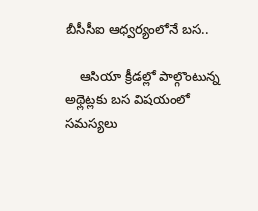బీసీసీఐ ఆధ్వర్యంలోనే బస..

    ఆసియా క్రీడల్లో పాల్గొంటున్న అథ్లెట్లకు బస విషయంలో సమస్యలు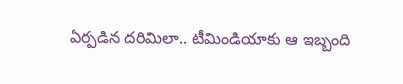ఏర్పడిన దరిమిలా.. టీమిండియాకు ఆ ఇబ్బంది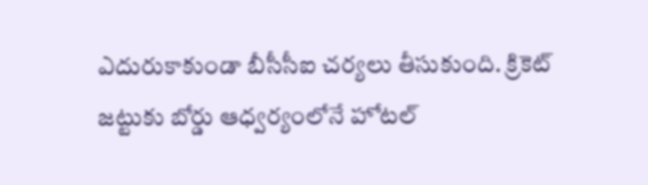ఎదురుకాకుండా బీసీసీఐ చర్యలు తీసుకుంది. క్రికెట్‌ జట్టుకు బోర్డు ఆధ్వర్యంలోనే హోటల్‌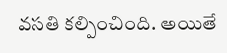వసతి కల్పించింది. అయితే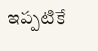ఇప్పటికే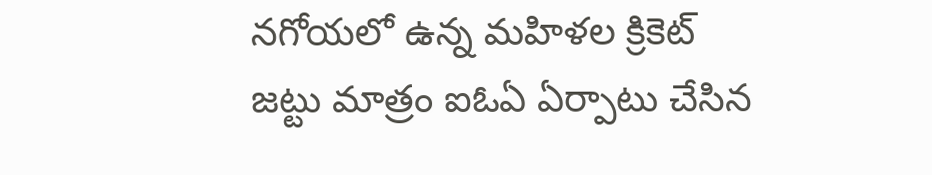నగోయలో ఉన్న మహిళల క్రికెట్‌ జట్టు మాత్రం ఐఓఏ ఏర్పాటు చేసిన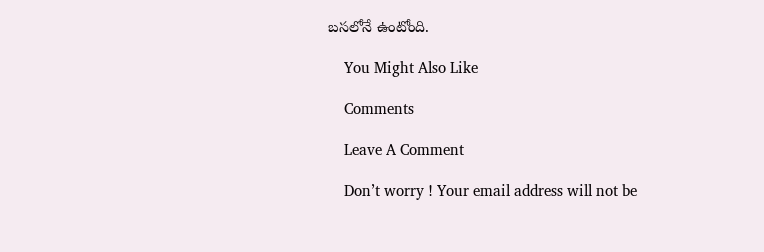బసలోనే ఉంటోంది.

    You Might Also Like

    Comments

    Leave A Comment

    Don’t worry ! Your email address will not be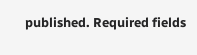published. Required fields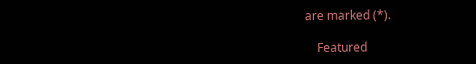are marked (*).

    Featured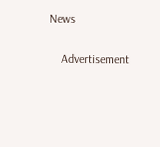News

    Advertisement